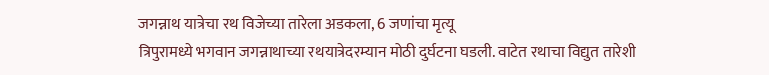जगन्नाथ यात्रेचा रथ विजेच्या तारेला अडकला, 6 जणांचा मृत्यू
त्रिपुरामध्ये भगवान जगन्नाथाच्या रथयात्रेदरम्यान मोठी दुर्घटना घडली. वाटेत रथाचा विद्युत तारेशी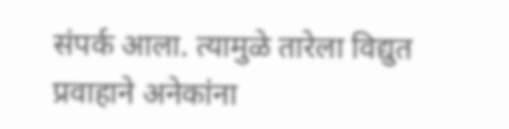संपर्क आला. त्यामुळे तारेला विद्युत प्रवाहाने अनेकांना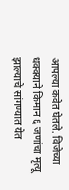आपल्या कवेत घेतले. विजेच्या धक्क्याने किमान ६ जणांचा मृत्यू झाल्याचे सांगण्यात येत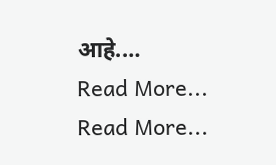आहे.…
Read More...
Read More...